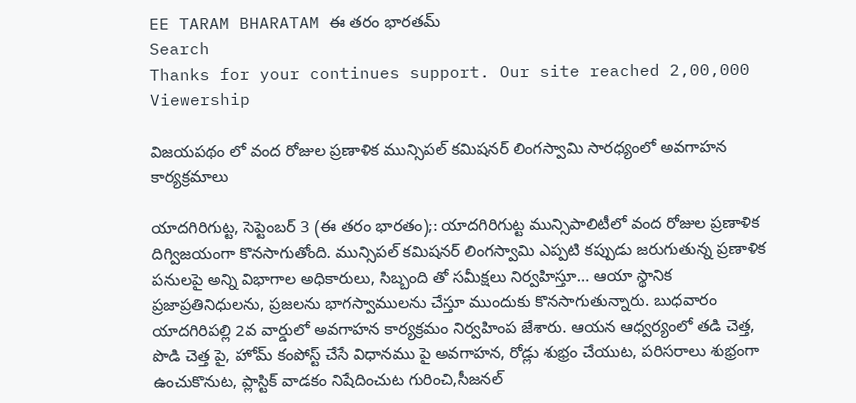EE TARAM BHARATAM ఈ తరం భారతమ్
Search
Thanks for your continues support. Our site reached 2,00,000 Viewership

విజయపథం లో వంద రోజుల ప్రణాళిక మున్సిపల్ కమిషనర్ లింగస్వామి సారధ్యంలో అవగాహన కార్యక్రమాలు

యాదగిరిగుట్ట, సెప్టెంబర్ 3 (ఈ తరం భారతం);: యాదగిరిగుట్ట మున్సిపాలిటీలో వంద రోజుల ప్రణాళిక దిగ్విజయంగా కొనసాగుతోంది. మున్సిపల్ కమిషనర్ లింగస్వామి ఎప్పటి కప్పుడు జరుగుతున్న ప్రణాళిక పనులపై అన్ని విభాగాల అధికారులు, సిబ్బంది తో సమీక్షలు నిర్వహిస్తూ… ఆయా స్థానిక ప్రజాప్రతినిధులను, ప్రజలను భాగస్వాములను చేస్తూ ముందుకు కొనసాగుతున్నారు. బుధవారం యాదగిరిపల్లి 2వ వార్డులో అవగాహన కార్యక్రమం నిర్వహింప జేశారు. ఆయన ఆధ్వర్యంలో తడి చెత్త, పొడి చెత్త పై, హోమ్ కంపోస్ట్ చేసే విధానము పై అవగాహన, రోడ్లు శుభ్రం చేయుట, పరిసరాలు శుభ్రంగా ఉంచుకొనుట, ప్లాస్టిక్ వాడకం నిషేదించుట గురించి,సీజనల్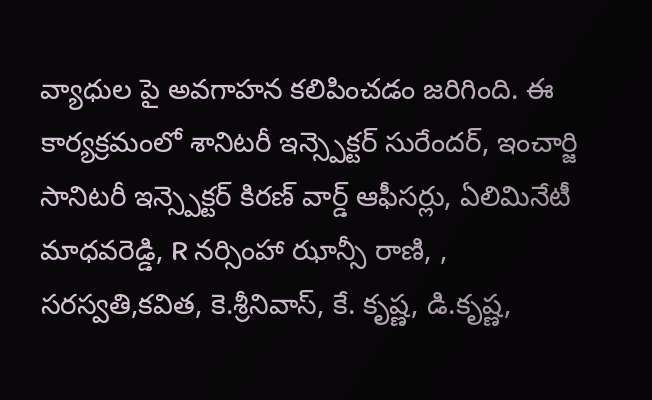వ్యాధుల పై అవగాహన కలిపించడం జరిగింది. ఈ కార్యక్రమంలో శానిటరీ ఇన్స్పెక్టర్ సురేందర్, ఇంచార్జి సానిటరీ ఇన్స్పెక్టర్ కిరణ్ వార్డ్ ఆఫీసర్లు, ఏలిమినేటీ మాధవరెడ్డి, R నర్సింహా ఝాన్సీ రాణి, , సరస్వతి,కవిత, కె.శ్రీనివాస్, కే. కృష్ణ, డి.కృష్ణ,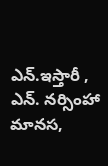ఎన్.ఇస్తారీ , ఎన్. నర్సింహా మానస,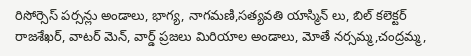రిసోర్సెస్ పర్సన్లు అండాలు, భాగ్య, నాగమణి,సత్యవతి యాస్మిన్ లు, బిల్ కలెక్టర్ రాజశేఖర్, వాటర్ మెన్, వార్డ్ ప్రజలు మిరియాల అండాలు, మోతే నర్సమ్మ,చంద్రమ్మ,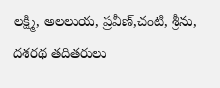లక్ష్మి, అలలుయ, ప్రవీణ్,చంటి, శ్రీను, దశరథ తదితరులు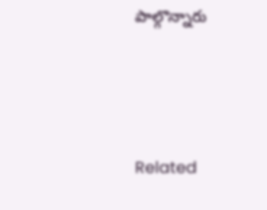పాల్గొన్నారు





Related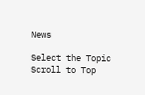News

Select the Topic
Scroll to Top